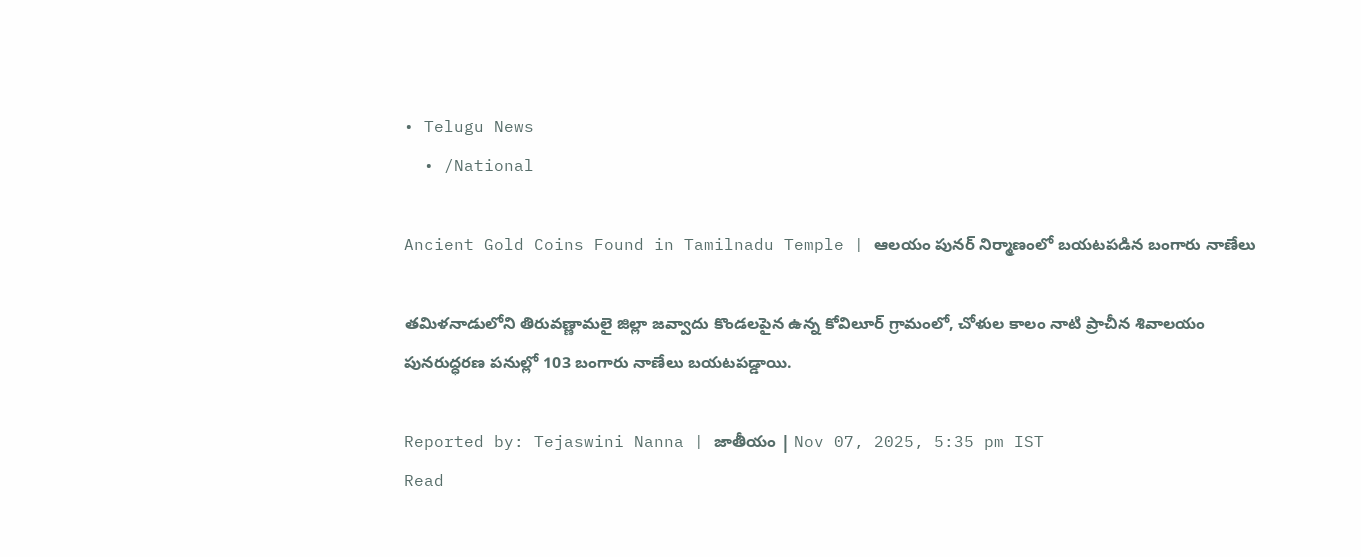• Telugu News
  • /National

Ancient Gold Coins Found in Tamilnadu Temple | ఆలయం పునర్ నిర్మాణంలో బయటపడిన బంగారు నాణేలు

తమిళనాడులోని తిరువణ్ణామలై జిల్లా జవ్వాదు కొండలపైన ఉన్న కోవిలూర్ గ్రామంలో, చోళుల కాలం నాటి ప్రాచీన శివాలయం పునరుద్ధరణ పనుల్లో 103 బంగారు నాణేలు బయటపడ్డాయి.

Reported by: Tejaswini Nanna | జాతీయం | Nov 07, 2025, 5:35 pm IST
Read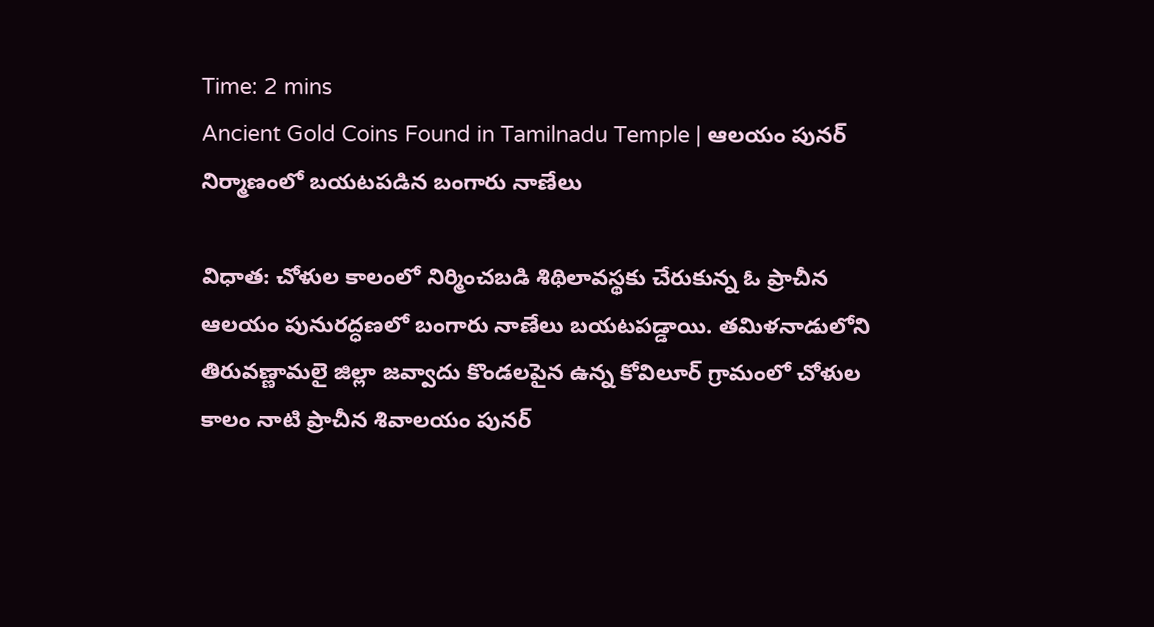Time: 2 mins
Ancient Gold Coins Found in Tamilnadu Temple | ఆలయం పునర్ నిర్మాణంలో బయటపడిన బంగారు నాణేలు

విధాత: చోళుల కాలంలో నిర్మించబడి శిథిలావస్థకు చేరుకున్న ఓ ప్రాచీన ఆలయం పునురద్ధణలో బంగారు నాణేలు బయటపడ్డాయి. తమిళనాడులోని తిరువణ్ణామలై జిల్లా జవ్వాదు కొండలపైన ఉన్న కోవిలూర్ గ్రామంలో చోళుల కాలం నాటి ప్రాచీన శివాలయం పునర్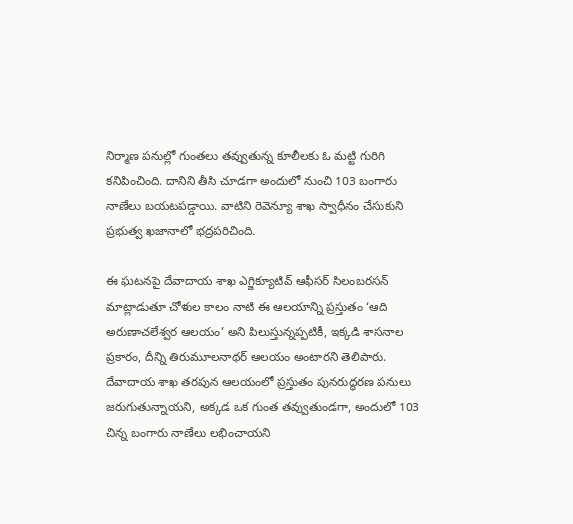నిర్మాణ పనుల్లో గుంతలు తవ్వుతున్న కూలీలకు ఓ మట్టి గురిగి కనిపించింది. దానిని తీసి చూడగా అందులో నుంచి 103 బంగారు నాణేలు బయటపడ్డాయి. వాటిని రెవెన్యూ శాఖ స్వాధీనం చేసుకుని ప్రభుత్వ ఖజానాలో భద్రపరిచింది.

ఈ ఘటనపై దేవాదాయ శాఖ ఎగ్జిక్యూటివ్ ఆఫీసర్ సిలంబరసన్ మాట్లాడుతూ చోళుల కాలం నాటి ఈ ఆలయాన్ని ప్రస్తుతం ‘ఆది అరుణాచలేశ్వర ఆలయం’ అని పిలుస్తున్నప్పటికీ, ఇక్కడి శాసనాల ప్రకారం, దీన్ని తిరుమూలనాథర్ ఆలయం అంటారని తెలిపారు. దేవాదాయ శాఖ తరపున ఆలయంలో ప్రస్తుతం పునరుద్ధరణ పనులు జరుగుతున్నాయని, అక్కడ ఒక గుంత తవ్వుతుండగా, అందులో 103 చిన్న బంగారు నాణేలు లభించాయని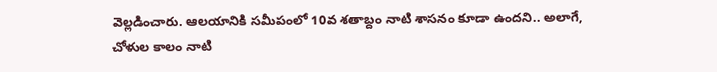వెల్లడించారు. ఆలయానికి సమీపంలో 10వ శతాబ్దం నాటి శాసనం కూడా ఉందని.. అలాగే, చోళుల కాలం నాటి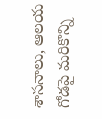శాసనాలు, ఆలయ గోడపై మరికొన్ని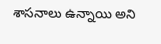శాసనాలు ఉన్నాయి అని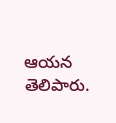ఆయన తెలిపారు.